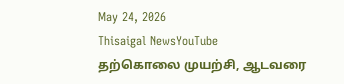May 24, 2026
Thisaigal NewsYouTube
தற்கொலை முயற்சி, ஆடவரை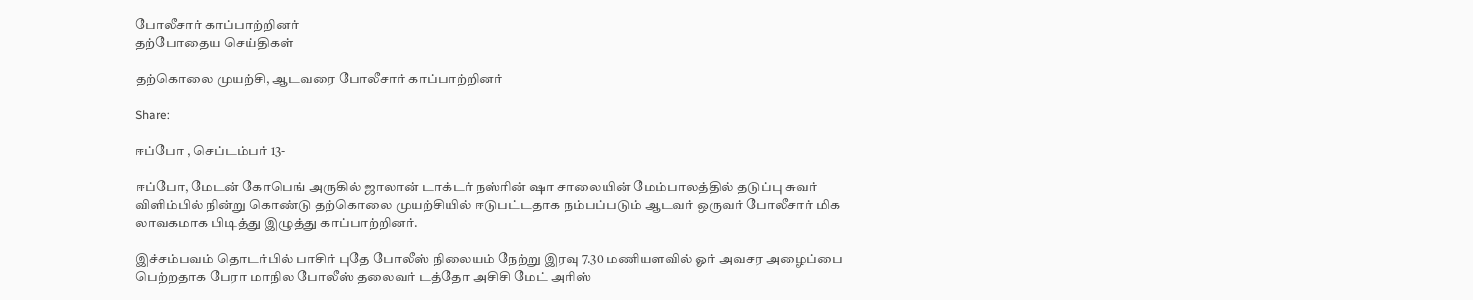போலீசார் காப்பாற்றினர்
தற்போதைய செய்திகள்

தற்கொலை முயற்சி, ஆடவரை போலீசார் காப்பாற்றினர்

Share:

ஈப்போ , செப்டம்பர் 13-

ஈப்போ, மேடன் கோபெங் அருகில் ஜாலான் டாக்டர் நஸ்ரின் ஷா சாலையின் மேம்பாலத்தில் தடுப்பு சுவர் விளிம்பில் நின்று கொண்டு தற்கொலை முயற்சியில் ஈடுபட்டதாக நம்பப்படும் ஆடவர் ஒருவர் போலீசார் மிக லாவகமாக பிடித்து இழுத்து காப்பாற்றினர்.

இச்சம்பவம் தொடர்பில் பாசிர் புதே போலீஸ் நிலையம் நேற்று இரவு 7.30 மணியளவில் ஓர் அவசர அழைப்பை பெற்றதாக பேரா மாநில போலீஸ் தலைவர் டத்தோ அசிசி மேட் அரிஸ்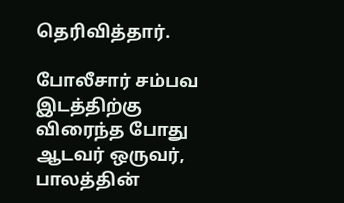தெரிவித்தார்.

போலீசார் சம்பவ இடத்திற்கு விரைந்த போது ஆடவர் ஒருவர், பாலத்தின்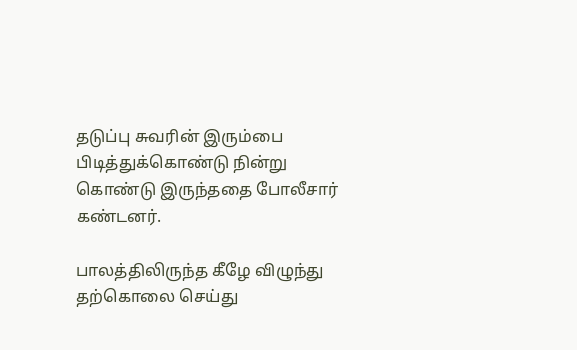தடுப்பு சுவரின் இரும்பை பிடித்துக்கொண்டு நின்று கொண்டு இருந்ததை போலீசார் கண்டனர்.

பாலத்திலிருந்த கீழே விழுந்து தற்கொலை செய்து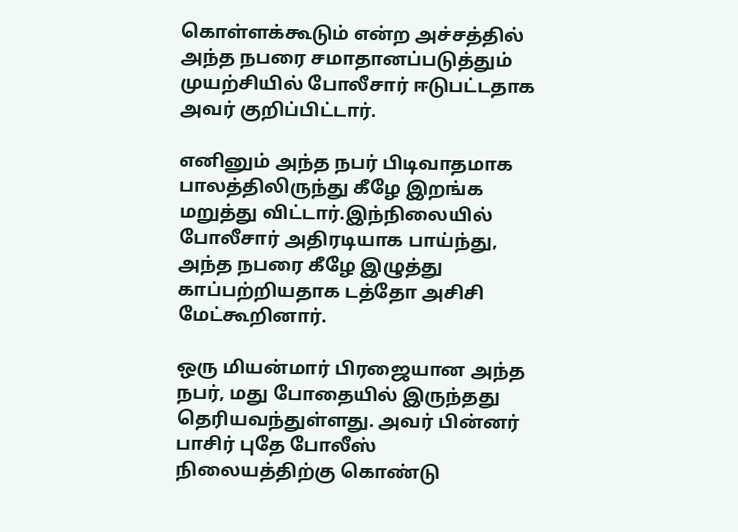கொள்ளக்கூடும் என்ற அச்சத்தில் அந்த நபரை சமாதானப்படுத்தும் முயற்சியில் போலீசார் ஈடுபட்டதாக அவர் குறிப்பிட்டார்.

எனினும் அந்த நபர் பிடிவாதமாக பாலத்திலிருந்து கீழே இறங்க மறுத்து விட்டார்.இந்நிலையில் போலீசார் அதிரடியாக பாய்ந்து, அந்த நபரை கீழே இழுத்து காப்பற்றியதாக டத்தோ அசிசி மேட்கூறினார்.

ஒரு மியன்மார் பிரஜையான அந்த நபர், மது போதையில் இருந்தது தெரியவந்துள்ளது. அவர் பின்னர் பாசிர் புதே போலீஸ் நிலையத்திற்கு கொண்டு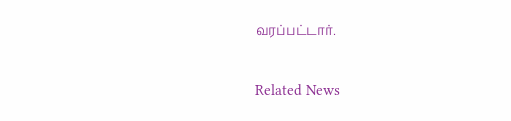வரப்பட்டார்.

Related News